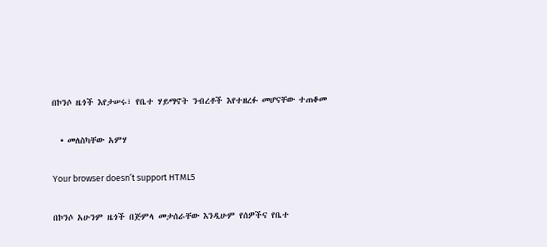በኮንሶ ዜጎች እየታሠሩ፣ የቤተ ሃይማኖት ንብረቶች እየተዘረፉ መሆናቸው ተጠቆመ

  • መለስካቸው አምሃ

Your browser doesn’t support HTML5

በኮንሶ አሁንም ዜጎች በጅምላ መታሰራቸው እንዲሁም የሰዎችና የቤተ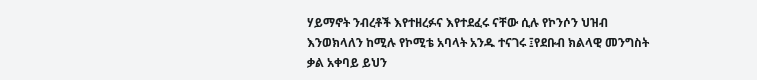ሃይማኖት ንብረቶች እየተዘረፉና እየተደፈሩ ናቸው ሲሉ የኮንሶን ህዝብ እንወክላለን ከሚሉ የኮሚቴ አባላት አንዱ ተናገሩ ፤የደቡብ ክልላዊ መንግስት ቃል አቀባይ ይህን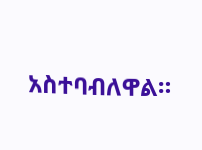አስተባብለዋል።